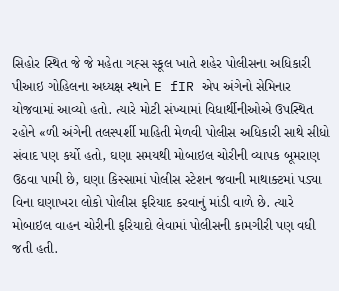સિહોર સ્થિત જે જે મહેતા ગહ્સ સ્કૂલ ખાતે શહેર પોલીસના અધિકારી પીઆઇ ગોહિલના અધ્યક્ષ સ્થાને E fIR એપ અંગેનો સેમિનાર યોજવામાં આવ્યો હતો. ત્યારે મોટી સંખ્યામાં વિધાર્થીનીઓએ ઉપસ્થિત રહોને «ળી અંગેની તલસ્પર્શી માહિતી મેળવી પોલીસ અધિકારી સાથે સીધો સંવાદ પણ કર્યો હતો, ઘણા સમયથી મોબાઇલ ચોરીની વ્યાપક બૂમરાણ ઉઠવા પામી છે, ઘણા કિસ્સામાં પોલીસ સ્ટેશન જવાની માથાક્ટમાં પડ્યા વિના ઘણાખરા લોકો પોલીસ ફરિયાદ કરવાનું માંડી વાળે છે. ત્યારે મોબાઇલ વાહન ચોરીની ફરિયાદો લેવામાં પોલીસની કામગીરી પણ વધી જતી હતી.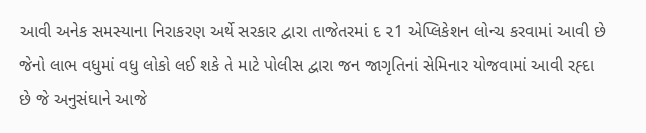આવી અનેક સમસ્યાના નિરાકરણ અર્થે સરકાર દ્વારા તાજેતરમાં દ ૨1 એપ્લિકેશન લોન્ચ કરવામાં આવી છે જેનો લાભ વધુમાં વધુ લોકો લઈ શકે તે માટે પોલીસ દ્વારા જન જાગૃતિનાં સેમિનાર યોજવામાં આવી રહ્દા છે જે અનુસંઘાને આજે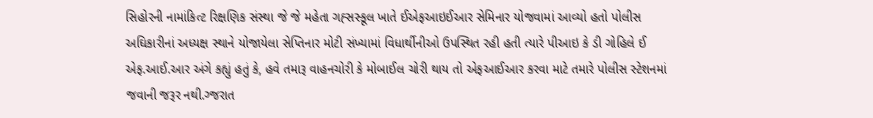સિહોરની નામાંકિત્ટ રિક્ષણિક સંસ્થા જે જે મહેતા ગહ્સસ્કૂલ ખાતે ઈએફઆઇઈઆર સેમિનાર યોજવામાં આવ્યો હતો પોલીસ અઘિકારીનાં અધ્યક્ષ સ્થાને યોજાયેલા સેપ્તિનાર મોટી સંખ્યામાં વિધાર્થીનીઓ ઉપસ્થિત રહી હતી ત્યારે પીઆઇ કે ડી ગોહિલે ઈ એફ.આઈ.આર અંગે કહ્યું હતું કે, હવે તમારૂ વાહનચોરી કે મોબાઈલ ચોરી થાય તો એફઆઈઆર કરવા માટે તમારે પોલીસ સ્ટેશનમાં જવાની જરૂર નથી.ગ્જરાત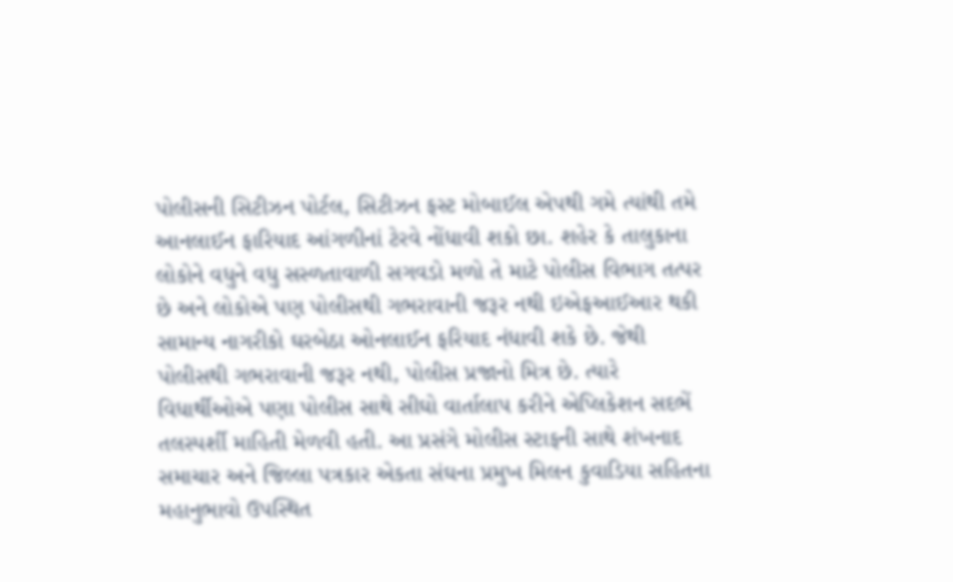પોલીસની સિટીઝન પોર્ટલ, સિટીઝન ફસ્ટ મોબાઈલ એપથી ગમે ત્યાંથી તમે આનલાઈન ફારિયાદ આંગળીનાં ટેરવે નોંધાવી શકો છા. શહેર કે તાલુકાના લોકોને વધુને વધુ સસ્ળતાવાળી સગવડો મળો તે માટે પોલીસ વિભાગ તત્પર છે અને લોકોએ પણ પોલીસથી ગભરાવાની જરૂર નથી ઇએફઆઈઆર થકી સામાન્ય નાગરીકો ઘરબેઠા ઓનલાઈન ફરિયાદ નંધાવી શકે છે. જેથી પોલીસથી ગભરાવાની જરૂર નથી, પોલીસ પ્રજાનો મિત્ર છે. ત્યારે વિધાર્થીઓએ પણા પોલીસ સાથે સીઘો વાર્તાલાપ કરીને એપ્લિકેશન સદભેં તલસ્પર્શી માહિતી મેળવી હતી. આ પ્રસંગે મોલીસ સ્ટાફની સાથે શંખનાદ સમાચાર અને જિલ્લા પત્રકાર એકતા સંઘના પ્રમુખ મિલન કુવાડિયા સહિતના મહાનુભાવો ઉપસ્થિત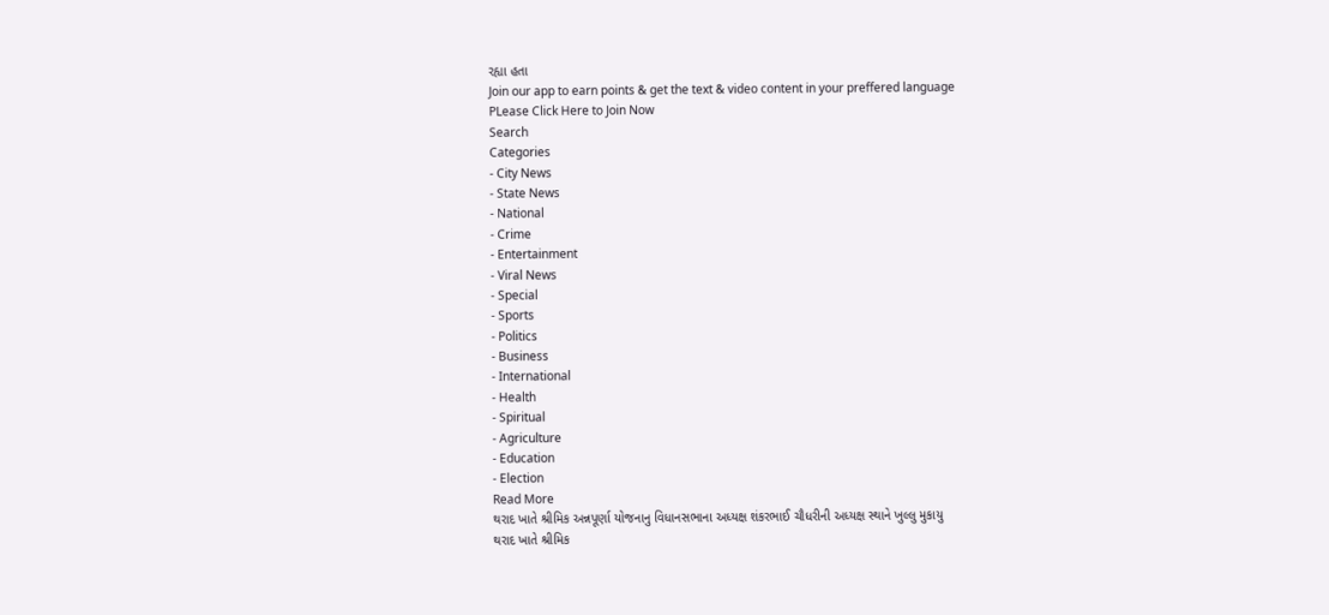રહ્યા હતા
Join our app to earn points & get the text & video content in your preffered language
PLease Click Here to Join Now
Search
Categories
- City News
- State News
- National
- Crime
- Entertainment
- Viral News
- Special
- Sports
- Politics
- Business
- International
- Health
- Spiritual
- Agriculture
- Education
- Election
Read More
થરાદ ખાતે શ્રીમિક અન્નપૂર્ણા યોજનાનુ વિધાનસભાના અધ્યક્ષ શંકરભાઈ ચૌધરીની અધ્યક્ષ સ્થાને ખુલ્લુ મુકાયુ
થરાદ ખાતે શ્રીમિક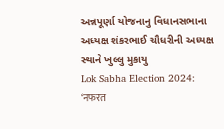અન્નપૂર્ણા યોજનાનુ વિધાનસભાના અધ્યક્ષ શંકરભાઈ ચૌધરીની અધ્યક્ષ સ્થાને ખુલ્લુ મુકાયુ
Lok Sabha Election 2024: ‘नफरत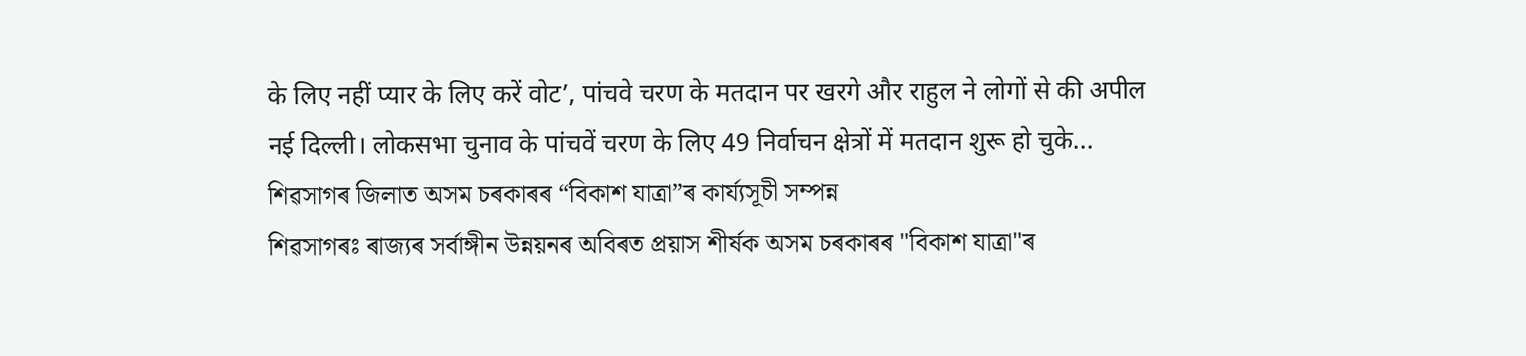के लिए नहीं प्यार के लिए करें वोट’, पांचवे चरण के मतदान पर खरगे और राहुल ने लोगों से की अपील
नई दिल्ली। लोकसभा चुनाव के पांचवें चरण के लिए 49 निर्वाचन क्षेत्रों में मतदान शुरू हो चुके...
শিৱসাগৰ জিলাত অসম চৰকাৰৰ “বিকাশ যাত্ৰা”ৰ কাৰ্য্যসূচী সম্পন্ন
শিৱসাগৰঃ ৰাজ্যৰ সৰ্বাঙ্গীন উন্নয়নৰ অবিৰত প্ৰয়াস শীৰ্ষক অসম চৰকাৰৰ "বিকাশ যাত্ৰা"ৰ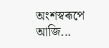অংশস্বৰূপে আজি...